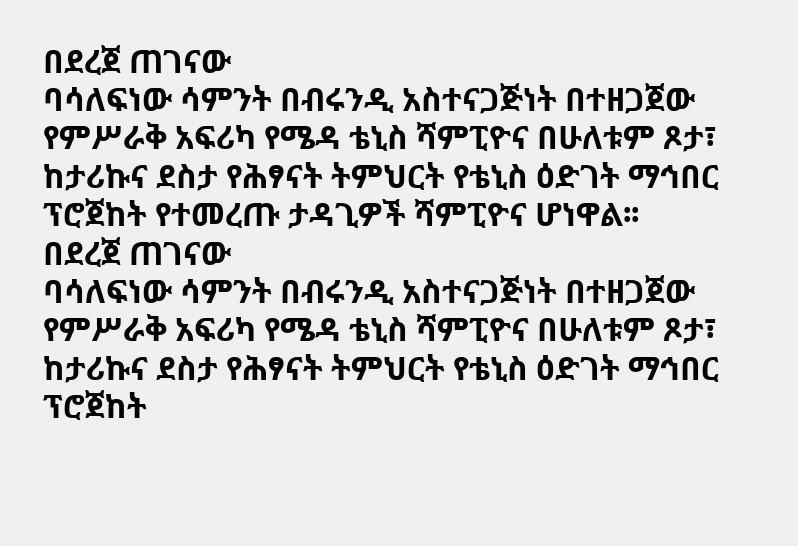በደረጀ ጠገናው
ባሳለፍነው ሳምንት በብሩንዲ አስተናጋጅነት በተዘጋጀው የምሥራቅ አፍሪካ የሜዳ ቴኒስ ሻምፒዮና በሁለቱም ጾታ፣ ከታሪኩና ደስታ የሕፃናት ትምህርት የቴኒስ ዕድገት ማኅበር ፕሮጀከት የተመረጡ ታዳጊዎች ሻምፒዮና ሆነዋል፡፡
በደረጀ ጠገናው
ባሳለፍነው ሳምንት በብሩንዲ አስተናጋጅነት በተዘጋጀው የምሥራቅ አፍሪካ የሜዳ ቴኒስ ሻምፒዮና በሁለቱም ጾታ፣ ከታሪኩና ደስታ የሕፃናት ትምህርት የቴኒስ ዕድገት ማኅበር ፕሮጀከት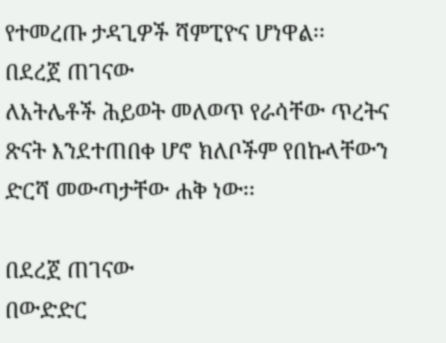የተመረጡ ታዳጊዎች ሻምፒዮና ሆነዋል፡፡
በደረጀ ጠገናው
ለአትሌቶች ሕይወት መለወጥ የራሳቸው ጥረትና ጽናት እንደተጠበቀ ሆኖ ክለቦችም የበኩላቸውን ድርሻ መውጣታቸው ሐቅ ነው፡፡

በደረጀ ጠገናው
በውድድር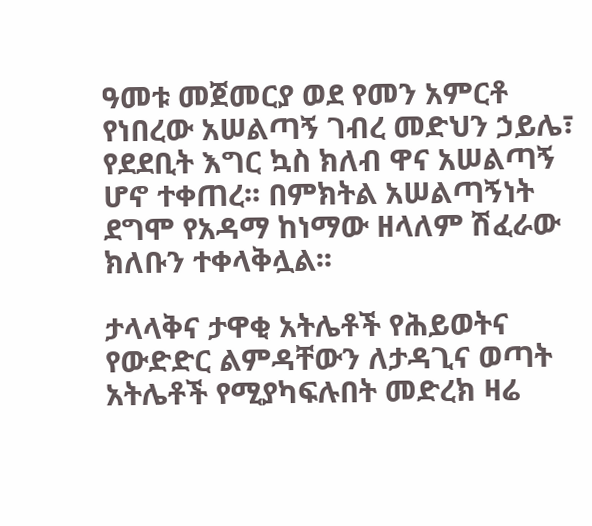ዓመቱ መጀመርያ ወደ የመን አምርቶ የነበረው አሠልጣኝ ገብረ መድህን ኃይሌ፣ የደደቢት እግር ኳስ ክለብ ዋና አሠልጣኝ ሆኖ ተቀጠረ፡፡ በምክትል አሠልጣኝነት ደግሞ የአዳማ ከነማው ዘላለም ሽፈራው ክለቡን ተቀላቅሏል፡፡

ታላላቅና ታዋቂ አትሌቶች የሕይወትና የውድድር ልምዳቸውን ለታዳጊና ወጣት አትሌቶች የሚያካፍሉበት መድረክ ዛሬ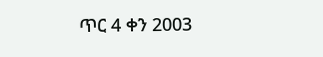ጥር 4 ቀን 2003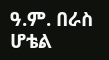ዓ.ም. በራስ ሆቴል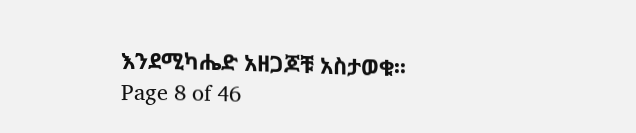እንደሚካሔድ አዘጋጆቹ አስታወቁ፡፡
Page 8 of 46